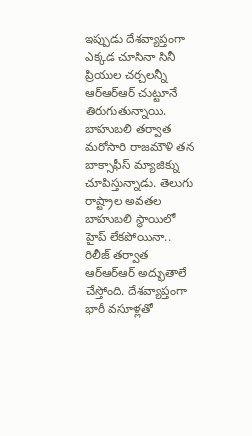ఇప్పుడు దేశవ్యాప్తంగా ఎక్కడ చూసినా సినీ ప్రియుల చర్చలన్నీ ఆర్ఆర్ఆర్ చుట్టూనే తిరుగుతున్నాయి. బాహుబలి తర్వాత మరోసారి రాజమౌళి తన బాక్సాఫీస్ మ్యాజిక్ను చూపిస్తున్నాడు. తెలుగు రాష్ట్రాల అవతల బాహుబలి స్థాయిలో హైప్ లేకపోయినా.. రిలీజ్ తర్వాత ఆర్ఆర్ఆర్ అద్భుతాలే చేస్తోంది. దేశవ్యాప్తంగా భారీ వసూళ్లతో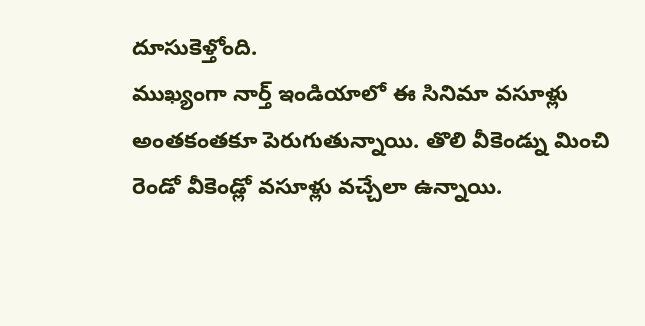దూసుకెళ్తోంది.
ముఖ్యంగా నార్త్ ఇండియాలో ఈ సినిమా వసూళ్లు అంతకంతకూ పెరుగుతున్నాయి. తొలి వీకెండ్ను మించి రెండో వీకెండ్లో వసూళ్లు వచ్చేలా ఉన్నాయి.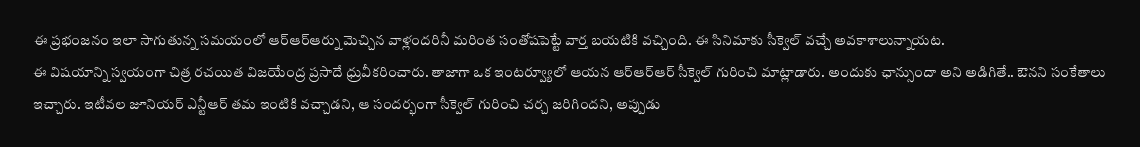ఈ ప్రభంజనం ఇలా సాగుతున్న సమయంలో ఆర్ఆర్ఆర్ను మెచ్చిన వాళ్లందరినీ మరింత సంతోషపెట్టే వార్త బయటికి వచ్చింది. ఈ సినిమాకు సీక్వెల్ వచ్చే అవకాశాలున్నాయట.
ఈ విషయాన్ని స్వయంగా చిత్ర రచయిత విజయేంద్ర ప్రసాదే ధ్రువీకరించారు. తాజాగా ఒక ఇంటర్వ్యూలో ఆయన ఆర్ఆర్ఆర్ సీక్వెల్ గురించి మాట్లాడారు. అందుకు ఛాన్సుందా అని అడిగితే.. ఔనని సంకేతాలు ఇచ్చారు. ఇటీవల జూనియర్ ఎన్టీఆర్ తమ ఇంటికి వచ్చాడని, ఆ సందర్భంగా సీక్వెల్ గురించి చర్చ జరిగిందని, అప్పుడు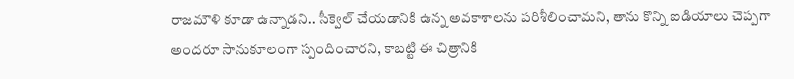రాజమౌళి కూడా ఉన్నాడని.. సీక్వెల్ చేయడానికి ఉన్న అవకాశాలను పరిశీలించామని, తాను కొన్ని ఐడియాలు చెప్పగా అందరూ సానుకూలంగా స్పందించారని, కాబట్టి ఈ చిత్రానికి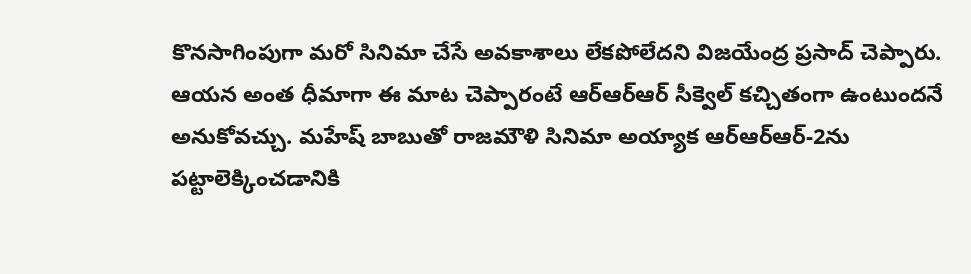కొనసాగింపుగా మరో సినిమా చేసే అవకాశాలు లేకపోలేదని విజయేంద్ర ప్రసాద్ చెప్పారు.
ఆయన అంత ధీమాగా ఈ మాట చెప్పారంటే ఆర్ఆర్ఆర్ సీక్వెల్ కచ్చితంగా ఉంటుందనే అనుకోవచ్చు. మహేష్ బాబుతో రాజమౌళి సినిమా అయ్యాక ఆర్ఆర్ఆర్-2ను పట్టాలెక్కించడానికి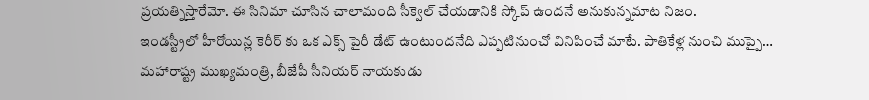ప్రయత్నిస్తారేమో. ఈ సినిమా చూసిన చాలామంది సీక్వెల్ చేయడానికి స్కోప్ ఉందనే అనుకున్నమాట నిజం.
ఇండస్ట్రీలో హీరోయిన్ల కెరీర్ కు ఒక ఎక్స్ పైరీ డేట్ ఉంటుందనేది ఎప్పటినుంచో వినిపించే మాటే. పాతికేళ్ల నుంచి ముప్పై…
మహారాష్ట్ర ముఖ్యమంత్రి, బీజేపీ సీనియర్ నాయకుడు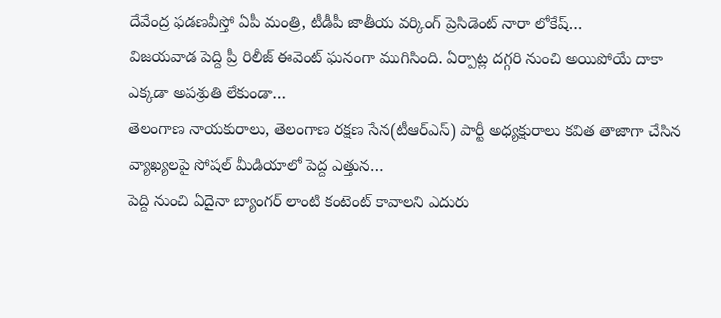దేవేంద్ర ఫడణవీస్తో ఏపీ మంత్రి, టీడీపీ జాతీయ వర్కింగ్ ప్రెసిడెంట్ నారా లోకేష్…
విజయవాడ పెద్ది ప్రీ రిలీజ్ ఈవెంట్ ఘనంగా ముగిసింది. ఏర్పాట్ల దగ్గరి నుంచి అయిపోయే దాకా ఎక్కడా అపశ్రుతి లేకుండా…
తెలంగాణ నాయకురాలు, తెలంగాణ రక్షణ సేన(టీఆర్ఎస్) పార్టీ అధ్యక్షురాలు కవిత తాజాగా చేసిన వ్యాఖ్యలపై సోషల్ మీడియాలో పెద్ద ఎత్తున…
పెద్ది నుంచి ఏదైనా బ్యాంగర్ లాంటి కంటెంట్ కావాలని ఎదురు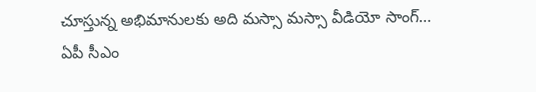చూస్తున్న అభిమానులకు అది మస్సా మస్సా వీడియో సాంగ్…
ఏపీ సీఎం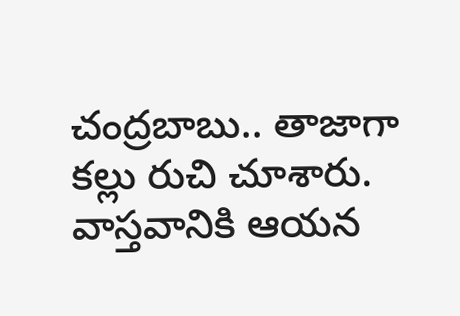చంద్రబాబు.. తాజాగా కల్లు రుచి చూశారు. వాస్తవానికి ఆయన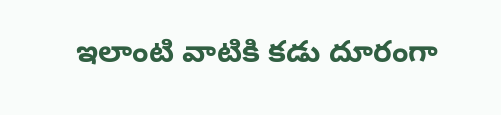ఇలాంటి వాటికి కడు దూరంగా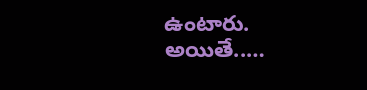ఉంటారు. అయితే..…